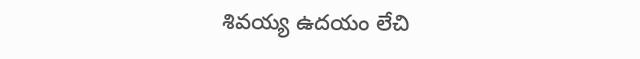శివయ్య ఉదయం లేచి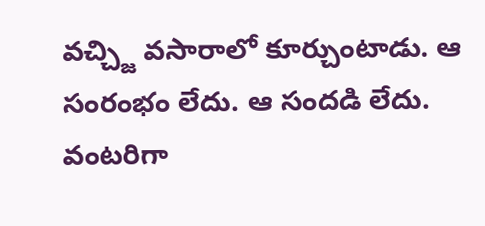వచ్చ్జి వసారాలో కూర్చుంటాడు. ఆ సంరంభం లేదు. ఆ సందడి లేదు. వంటరిగా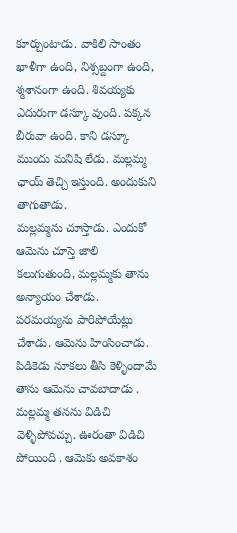కూర్చుంటాడు. వాకిలి సాంతం ఖాళీగా ఉంది, నిశ్సబ్దంగా ఉంది, శ్మశానంగా ఉంది. శివయ్యకు ఎదురుగా డస్కూ వుంది. పక్కన బీరువా ఉంది. కాని డస్కూ ముందు మనిషి లేడు. మల్లమ్మ ఛాయ్ తెచ్చి ఇస్తుంది. అందుకుని తాగుతాడు.
మల్లమ్మను చూస్తాడు. ఎందుకో ఆమెను చూస్తె జాలి కలుగుతుంది, మల్లమ్మకు తాను అన్యాయం చేశాడు. పరమయ్యను పారిపోయేట్లు చేశాడు. ఆమెను హింసించాడు. పిడికెడు నూకలు తీసి కెళ్ళిందామే తాను ఆమెను చావబాదాడు . మల్లమ్మ తనను విడిచి వెళ్ళిపోవచ్చు. ఊరంతా విడిచి పోయింది . ఆమెకు అవకాశం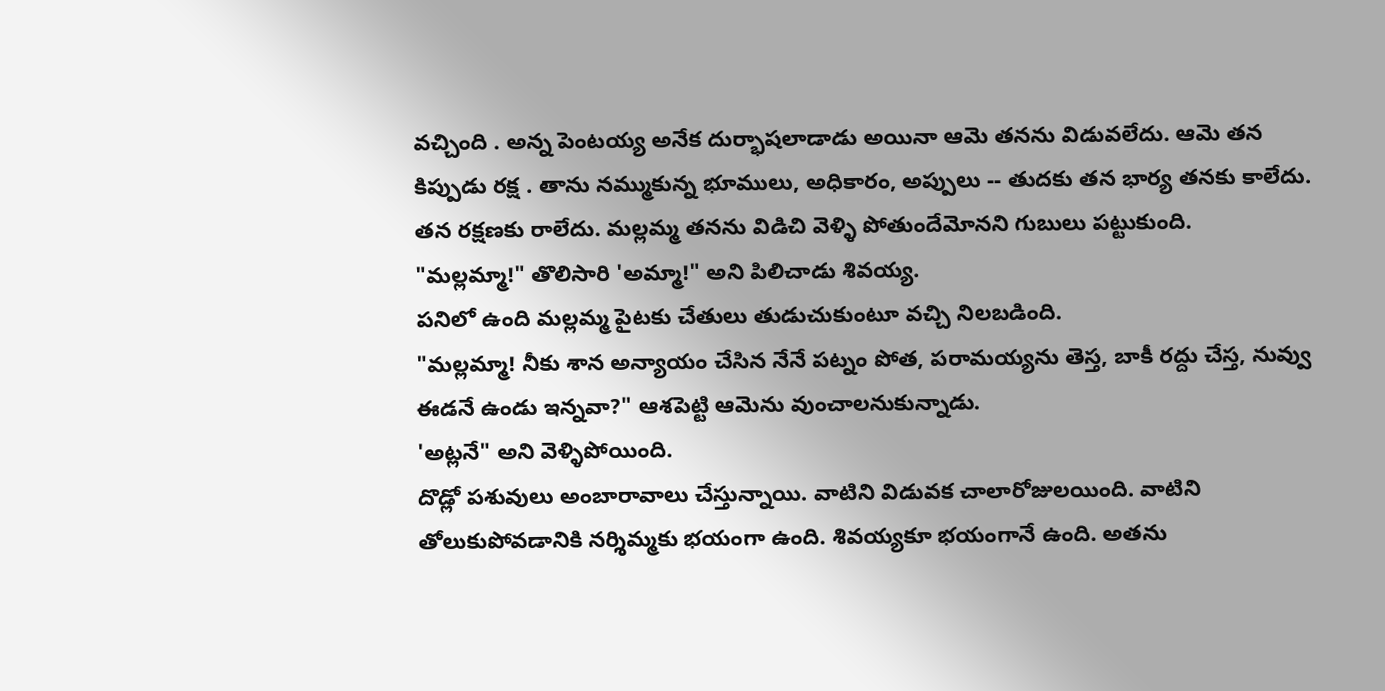వచ్చింది . అన్న పెంటయ్య అనేక దుర్భాషలాడాడు అయినా ఆమె తనను విడువలేదు. ఆమె తన కిప్పుడు రక్ష . తాను నమ్ముకున్న భూములు, అధికారం, అప్పులు -- తుదకు తన భార్య తనకు కాలేదు. తన రక్షణకు రాలేదు. మల్లమ్మ తనను విడిచి వెళ్ళి పోతుందేమోనని గుబులు పట్టుకుంది.
"మల్లమ్మా!" తొలిసారి 'అమ్మా!" అని పిలిచాడు శివయ్య.
పనిలో ఉంది మల్లమ్మ పైటకు చేతులు తుడుచుకుంటూ వచ్చి నిలబడింది.
"మల్లమ్మా! నీకు శాన అన్యాయం చేసిన నేనే పట్నం పోత, పరామయ్యను తెస్త, బాకీ రద్దు చేస్త, నువ్వు ఈడనే ఉండు ఇన్నవా?" ఆశపెట్టి ఆమెను వుంచాలనుకున్నాడు.
'అట్లనే" అని వెళ్ళిపోయింది.
దొడ్లో పశువులు అంబారావాలు చేస్తున్నాయి. వాటిని విడువక చాలారోజులయింది. వాటిని తోలుకుపోవడానికి నర్శిమ్మకు భయంగా ఉంది. శివయ్యకూ భయంగానే ఉంది. అతను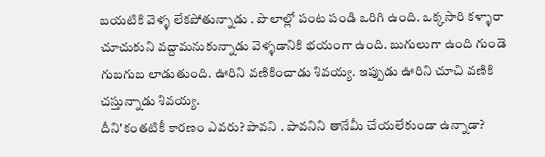బయటికి వెళ్ళ లేకపోతున్నాడు . పొలాల్లో పంట పండి ఒరిగి ఉంది. ఒక్కసారి కళ్ళారా చూచుకుని వద్దామనుకున్నాడు వెళ్ళడానికి భయంగా ఉంది. బుగులుగా ఉంది గుండె గుబగుబ లాడుతుంది. ఊరిని వణికించాడు శివయ్య. ఇప్పుడు ఊరిని చూచి వణికి చస్తున్నాడు శివయ్య.
దీని'కంతటికీ కారణం ఎవరు? పావని . పావనిని తానేమీ చేయలేకుండా ఉన్నాడా?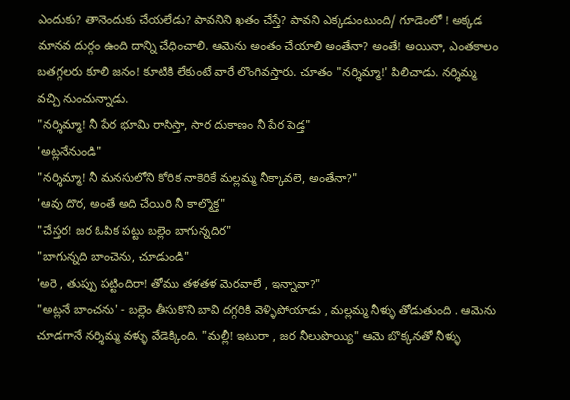ఎందుకు? తానెందుకు చేయలేడు? పావనిని ఖతం చేస్తే? పావని ఎక్కడుంటుంది/ గూడెంలో ! అక్కడ మానవ దుర్గం ఉంది దాన్ని చేధించాలి. ఆమెను అంతం చేయాలి అంతేనా? అంతే! అయినా, ఎంతకాలం బతగ్గలరు కూలి జనం! కూటికి లేకుంటే వారే లొంగివస్తారు. చూతం "నర్శిమ్మా!' పిలిచాడు. నర్శిమ్మ వచ్చి నుంచున్నాడు.
"నర్శిమ్మా! నీ పేర భూమి రాసిస్తా, సార దుకాణం నీ పేర పెడ్త"
'అట్లనేనుండి"
"నర్శిమ్మా! నీ మనసులోని కోరిక నాకెరికే మల్లమ్మ నీక్కావలె, అంతేనా?"
'ఆవు దొర, అంతే అది చేయిరి నీ కాల్మొక్త"
"చేస్తర! జర ఓపిక పట్టు బల్లెం బాగున్నదిర"
"బాగున్నది బాంచెను, చూడుండి"
'అరె , తుప్పు పట్టిందిరా! తోము తళతళ మెరవాలే , ఇన్నావా?"
"అట్లనే బాంచను' - బల్లెం తీసుకొని బావి దగ్గరికి వెళ్ళిపోయాడు , మల్లమ్మ నీళ్ళు తోడుతుంది . ఆమెను చూడగానే నర్శిమ్మ వళ్ళు వేడెక్కింది. "మల్లీ! ఇటురా , జర నీలుపొయ్యి" ఆమె బొక్కనతో నీళ్ళు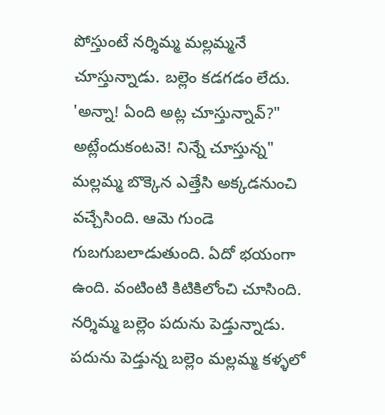పోస్తుంటే నర్శిమ్మ మల్లమ్మనే చూస్తున్నాడు. బల్లెం కడగడం లేదు.
'అన్నా! ఏంది అట్ల చూస్తున్నావ్?"
అట్లేందుకంటవె! నిన్నే చూస్తున్న"
మల్లమ్మ బొక్కెన ఎత్తేసి అక్కడనుంచి వచ్చేసింది. ఆమె గుండె గుబగుబలాడుతుంది. ఏదో భయంగా ఉంది. వంటింటి కిటికిలోంచి చూసింది.
నర్శిమ్మ బల్లెం పదును పెడ్తున్నాడు.
పదును పెడ్తున్న బల్లెం మల్లమ్మ కళ్ళలో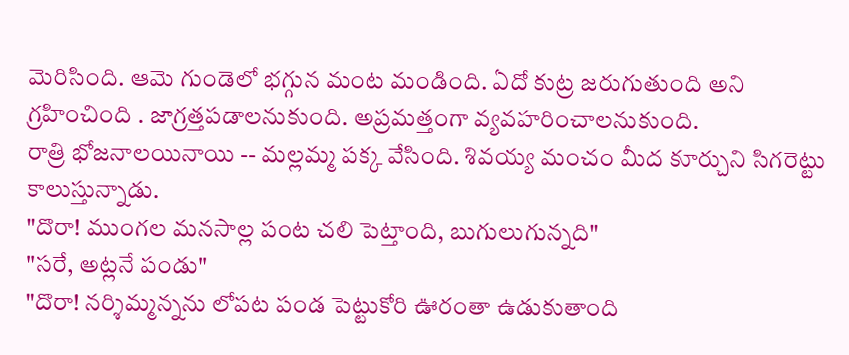మెరిసింది. ఆమె గుండెలో భగ్గున మంట మండింది. ఏదో కుట్ర జరుగుతుంది అని గ్రహించింది . జాగ్రత్తపడాలనుకుంది. అప్రమత్తంగా వ్యవహరించాలనుకుంది.
రాత్రి భోజనాలయినాయి -- మల్లమ్మ పక్క వేసింది. శివయ్య మంచం మీద కూర్చుని సిగరెట్టు కాలుస్తున్నాడు.
"దొరా! ముంగల మనసాల్ల పంట చలి పెట్తాంది, బుగులుగున్నది"
"సరే, అట్లనే పండు"
"దొరా! నర్శిమ్మన్నను లోపట పండ పెట్టుకోరి ఊరంతా ఉడుకుతాంది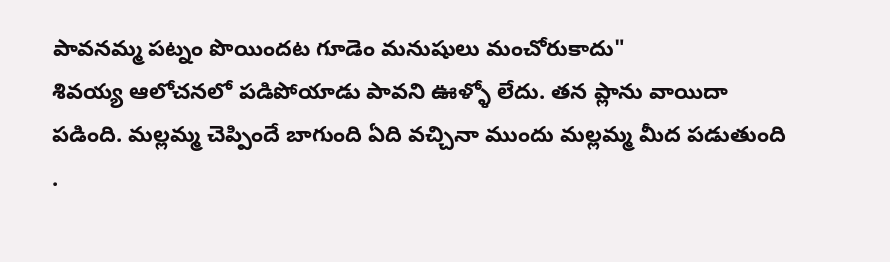పావనమ్మ పట్నం పొయిందట గూడెం మనుషులు మంచోరుకాదు"
శివయ్య ఆలోచనలో పడిపోయాడు పావని ఊళ్ళో లేదు. తన ప్లాను వాయిదా పడింది. మల్లమ్మ చెప్పిందే బాగుంది ఏది వచ్చినా ముందు మల్లమ్మ మీద పడుతుంది .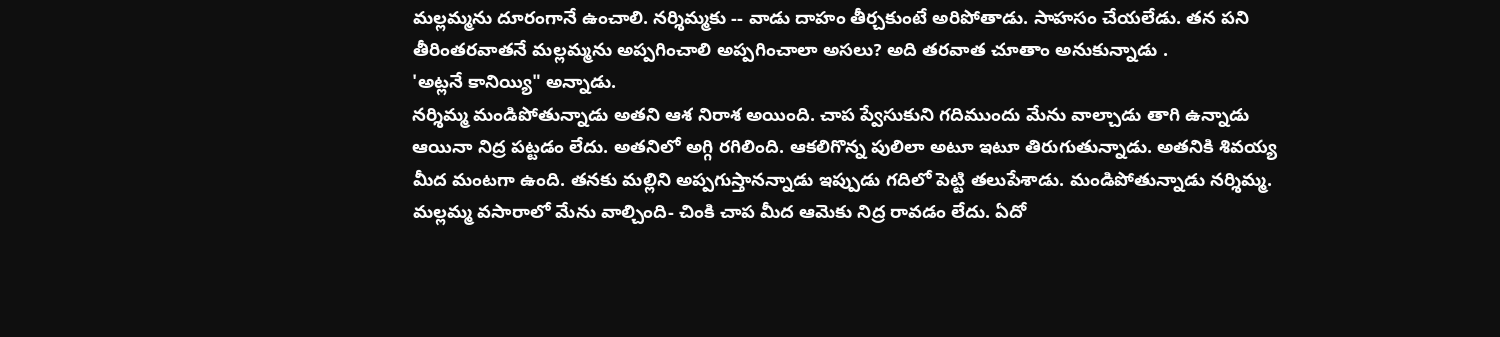మల్లమ్మను దూరంగానే ఉంచాలి. నర్శిమ్మకు -- వాడు దాహం తీర్చకుంటే అరిపోతాడు. సాహసం చేయలేడు. తన పని తీరింతరవాతనే మల్లమ్మను అప్పగించాలి అప్పగించాలా అసలు? అది తరవాత చూతాం అనుకున్నాడు .
'అట్లనే కానియ్యి" అన్నాడు.
నర్శిమ్మ మండిపోతున్నాడు అతని ఆశ నిరాశ అయింది. చాప ప్వేసుకుని గదిముందు మేను వాల్చాడు తాగి ఉన్నాడు ఆయినా నిద్ర పట్టడం లేదు. అతనిలో అగ్గి రగిలింది. ఆకలిగొన్న పులిలా అటూ ఇటూ తిరుగుతున్నాడు. అతనికి శివయ్య మీద మంటగా ఉంది. తనకు మల్లిని అప్పగుస్తానన్నాడు ఇప్పుడు గదిలో పెట్టి తలుపేశాడు. మండిపోతున్నాడు నర్శిమ్మ.
మల్లమ్మ వసారాలో మేను వాల్చింది- చింకి చాప మీద ఆమెకు నిద్ర రావడం లేదు. ఏదో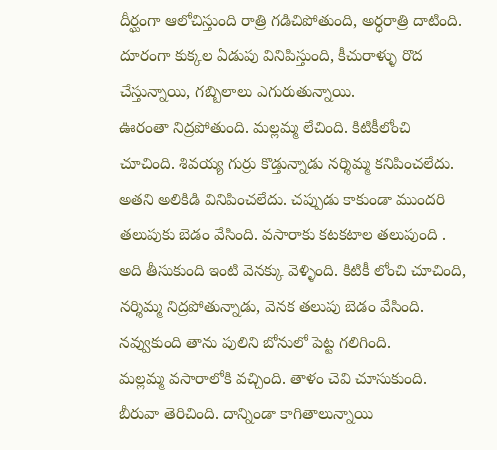దీర్ఘంగా ఆలోచిస్తుంది రాత్రి గడిచిపోతుంది, అర్ధరాత్రి దాటింది. దూరంగా కుక్కల ఏడుపు వినిపిస్తుంది, కీచురాళ్ళు రొద చేస్తున్నాయి, గబ్బిలాలు ఎగురుతున్నాయి.
ఊరంతా నిద్రపోతుంది. మల్లమ్మ లేచింది. కిటికీలోంచి చూచింది. శివయ్య గుర్రు కొడ్తున్నాడు నర్శిమ్మ కనిపించలేదు. అతని అలికిడి వినిపించలేదు. చప్పుడు కాకుండా ముందరి తలుపుకు బెడం వేసింది. వసారాకు కటకటాల తలుపుంది . అది తీసుకుంది ఇంటి వెనక్కు వెళ్ళింది. కిటికీ లోంచి చూచింది, నర్శిమ్మ నిద్రపోతున్నాడు, వెనక తలుపు బెడం వేసింది. నవ్వుకుంది తాను పులిని బోనులో పెట్ట గలిగింది.
మల్లమ్మ వసారాలోకి వచ్చింది. తాళం చెవి చూసుకుంది. బీరువా తెరిచింది. దాన్నిండా కాగితాలున్నాయి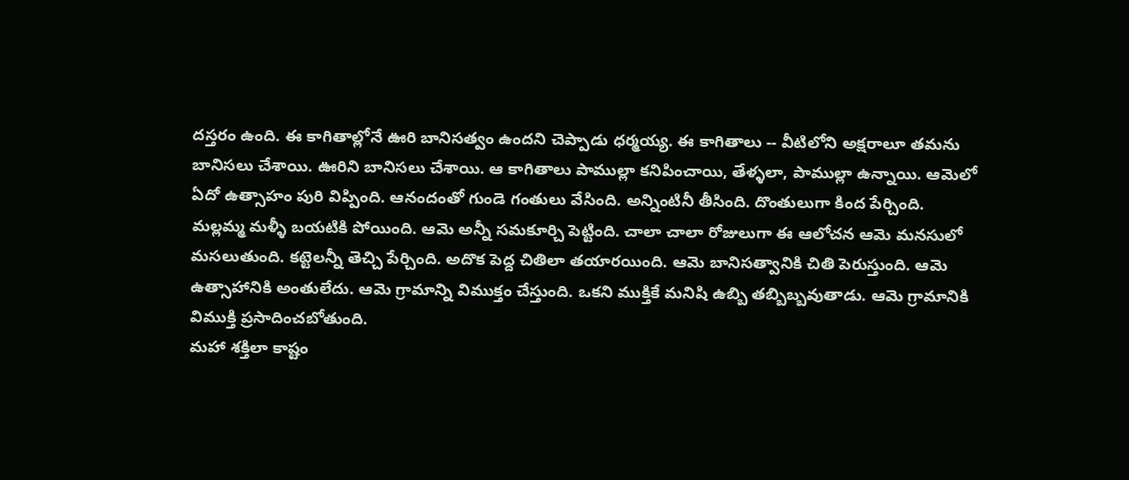దస్తరం ఉంది. ఈ కాగితాల్లోనే ఊరి బానిసత్వం ఉందని చెప్పాడు ధర్మయ్య. ఈ కాగితాలు -- వీటిలోని అక్షరాలూ తమను బానిసలు చేశాయి. ఊరిని బానిసలు చేశాయి. ఆ కాగితాలు పాముల్లా కనిపించాయి, తేళ్ళలా, పాముల్లా ఉన్నాయి. ఆమెలో ఏదో ఉత్సాహం పురి విప్పింది. ఆనందంతో గుండె గంతులు వేసింది. అన్నింటినీ తీసింది. దొంతులుగా కింద పేర్చింది.
మల్లమ్మ మళ్ళీ బయటికి పోయింది. ఆమె అన్నీ సమకూర్చి పెట్టింది. చాలా చాలా రోజులుగా ఈ ఆలోచన ఆమె మనసులో మసలుతుంది. కట్టెలన్నీ తెచ్చి పేర్చింది. అదొక పెద్ద చితిలా తయారయింది. ఆమె బానిసత్వానికి చితి పెరుస్తుంది. ఆమె ఉత్సాహానికి అంతులేదు. ఆమె గ్రామాన్ని విముక్తం చేస్తుంది. ఒకని ముక్తికే మనిషి ఉబ్బి తబ్బిబ్బవుతాడు. ఆమె గ్రామానికి విముక్తి ప్రసాదించబోతుంది.
మహా శక్తిలా కాష్టం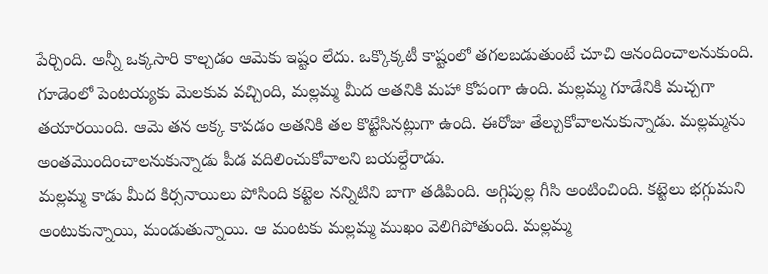పేర్చింది. అన్నీ ఒక్కసారి కాల్చడం ఆమెకు ఇష్టం లేదు. ఒక్కొక్కటీ కాష్టంలో తగలబడుతుంటే చూచి ఆనందించాలనుకుంది.
గూడెంలో పెంటయ్యకు మెలకువ వచ్చింది, మల్లమ్మ మీద అతనికి మహా కోపంగా ఉంది. మల్లమ్మ గూడేనికి మచ్చగా తయారయింది. ఆమె తన అక్క కావడం అతనికి తల కొట్టేసినట్లుగా ఉంది. ఈరోజు తేల్చుకోవాలనుకున్నాడు. మల్లమ్మను అంతమొందించాలనుకున్నాడు పీడ వదిలించుకోవాలని బయల్దేరాడు.
మల్లమ్మ కాడు మీద కిర్సనాయిలు పోసింది కట్టెల నన్నిటిని బాగా తడిపింది. అగ్గిపుల్ల గీసి అంటించింది. కట్టెలు భగ్గుమని అంటుకున్నాయి, మండుతున్నాయి. ఆ మంటకు మల్లమ్మ ముఖం వెలిగిపోతుంది. మల్లమ్మ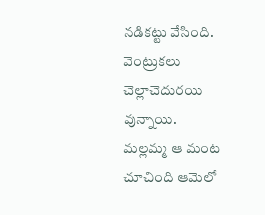నడికట్టు వేసింది. వెంట్రుకలు చెల్లాచెదురయి వున్నాయి.
మల్లమ్మ ఆ మంట చూచింది ఆమెలో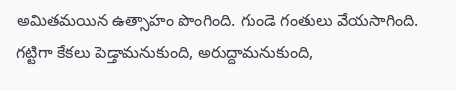అమితమయిన ఉత్సాహం పొంగింది. గుండె గంతులు వేయసాగింది. గట్టిగా కేకలు పెడ్తామనుకుంది, అరుద్దామనుకుంది,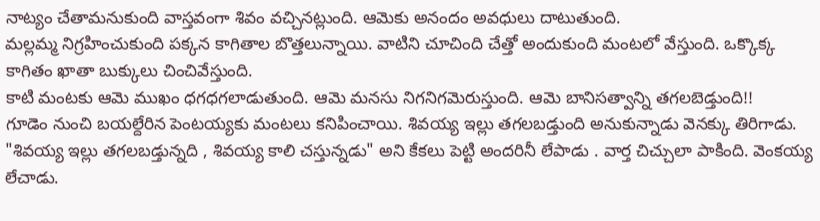నాట్యం చేతామనుకుంది వాస్తవంగా శివం వచ్చినట్లుంది. ఆమెకు అనందం అవధులు దాటుతుంది.
మల్లమ్మ నిగ్రహించుకుంది పక్కన కాగితాల బొత్తలున్నాయి. వాటిని చూచింది చేత్తో అందుకుంది మంటలో వేస్తుంది. ఒక్కొక్క కాగితం ఖాతా బుక్కులు చించివేస్తుంది.
కాటి మంటకు ఆమె ముఖం ధగధగలాడుతుంది. ఆమె మనసు నిగనిగమెరుస్తుంది. ఆమె బానిసత్వాన్ని తగలబెడ్తుంది!!
గూడెం నుంచి బయల్దేరిన పెంటయ్యకు మంటలు కనిపించాయి. శివయ్య ఇల్లు తగలబడ్తుంది అనుకున్నాడు వెనక్కు తిరిగాడు. "శివయ్య ఇల్లు తగలబడ్తున్నది , శివయ్య కాలి చస్తున్నడు" అని కేకలు పెట్టి అందరినీ లేపాడు . వార్త చిచ్చులా పాకింది. వెంకయ్య లేచాడు.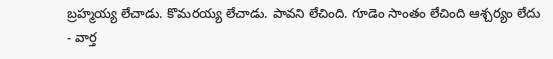బ్రహ్మయ్య లేచాడు. కొమరయ్య లేచాడు. పావని లేచింది. గూడెం సాంతం లేచింది ఆశ్చర్యం లేదు - వార్త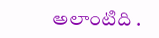అలాంటిది .